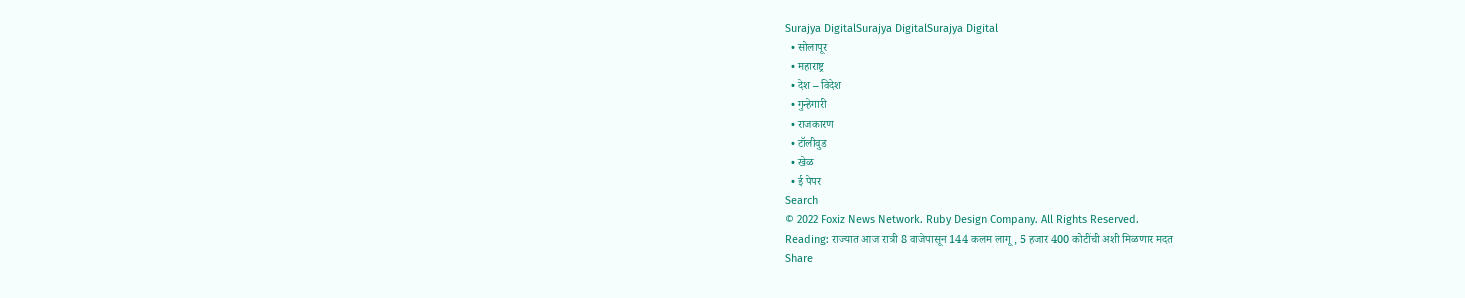Surajya DigitalSurajya DigitalSurajya Digital
  • सोलापूर
  • महाराष्ट्र
  • देश – विदेश
  • गुन्हेगारी
  • राजकारण
  • टॉलीवुड
  • खेळ
  • ई पेपर
Search
© 2022 Foxiz News Network. Ruby Design Company. All Rights Reserved.
Reading: राज्यात आज रात्री 8 वाजेपासून 144 कलम लागू, 5 हजार 400 कोटींची अशी मिळणार मदत
Share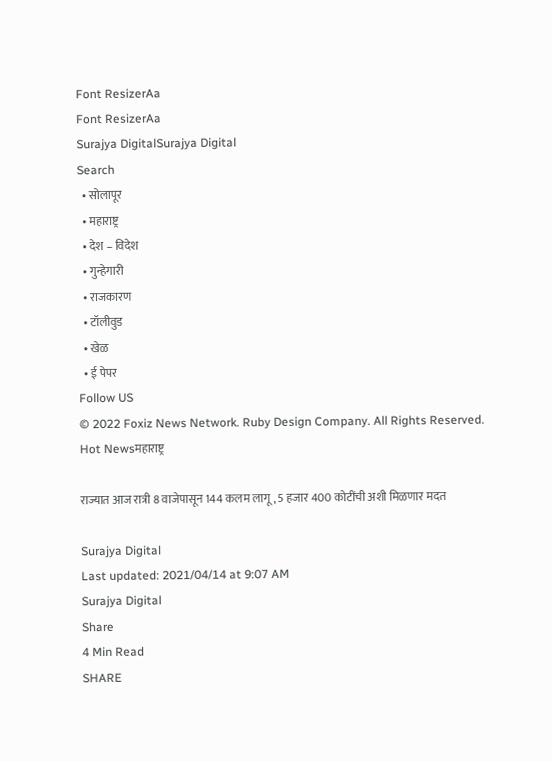Font ResizerAa
Font ResizerAa
Surajya DigitalSurajya Digital
Search
  • सोलापूर
  • महाराष्ट्र
  • देश – विदेश
  • गुन्हेगारी
  • राजकारण
  • टॉलीवुड
  • खेळ
  • ई पेपर
Follow US
© 2022 Foxiz News Network. Ruby Design Company. All Rights Reserved.
Hot Newsमहाराष्ट्र

राज्यात आज रात्री 8 वाजेपासून 144 कलम लागू, 5 हजार 400 कोटींची अशी मिळणार मदत

Surajya Digital
Last updated: 2021/04/14 at 9:07 AM
Surajya Digital
Share
4 Min Read
SHARE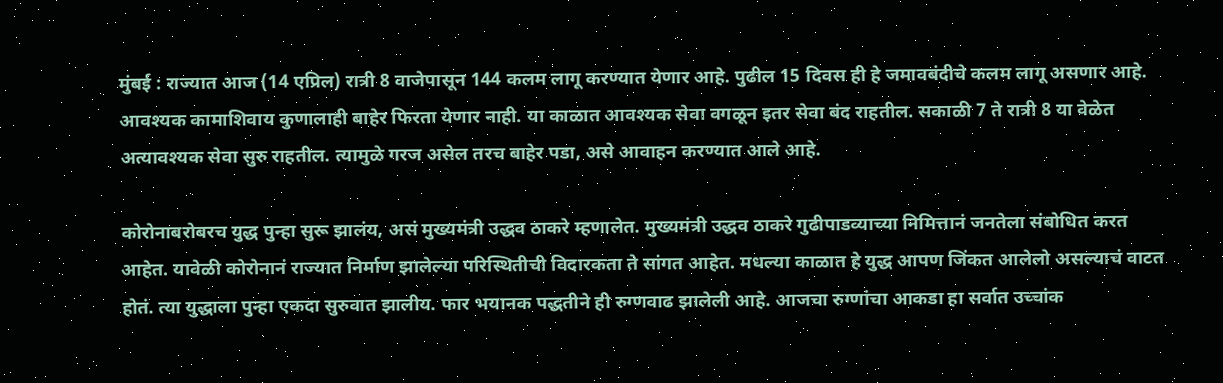मुंबई : राज्यात आज (14 एप्रिल) रात्री 8 वाजेपासून 144 कलम लागू करण्यात येणार आहे. पुढील 15 दिवस ही हे जमावबंदीचे कलम लागू असणार आहे. आवश्यक कामाशिवाय कुणालाही बाहेर फिरता येणार नाही. या काळात आवश्यक सेवा वगळून इतर सेवा बंद राहतील. सकाळी 7 ते रात्री 8 या वेळेत अत्यावश्यक सेवा सुरु राहतील. त्यामुळे गरज असेल तरच बाहेर पडा, असे आवाहन करण्यात आले आहे.

कोरोनाबरोबरच युद्ध पुन्हा सुरू झालंय, असं मुख्यमंत्री उद्धव ठाकरे म्हणालेत. मुख्यमंत्री उद्धव ठाकरे गुढीपाडव्याच्या निमित्तानं जनतेला संबोधित करत आहेत. यावेळी कोरोनानं राज्यात निर्माण झालेल्या परिस्थितीची विदारकता ते सांगत आहेत. मधल्या काळात हे युद्ध आपण जिंकत आलेलो असल्याचं वाटत होतं. त्या युद्धाला पुन्हा एकदा सुरुवात झालीय. फार भयानक पद्धतीने ही रुग्णवाढ झालेली आहे. आजचा रुग्णांचा आकडा हा सर्वात उच्चांक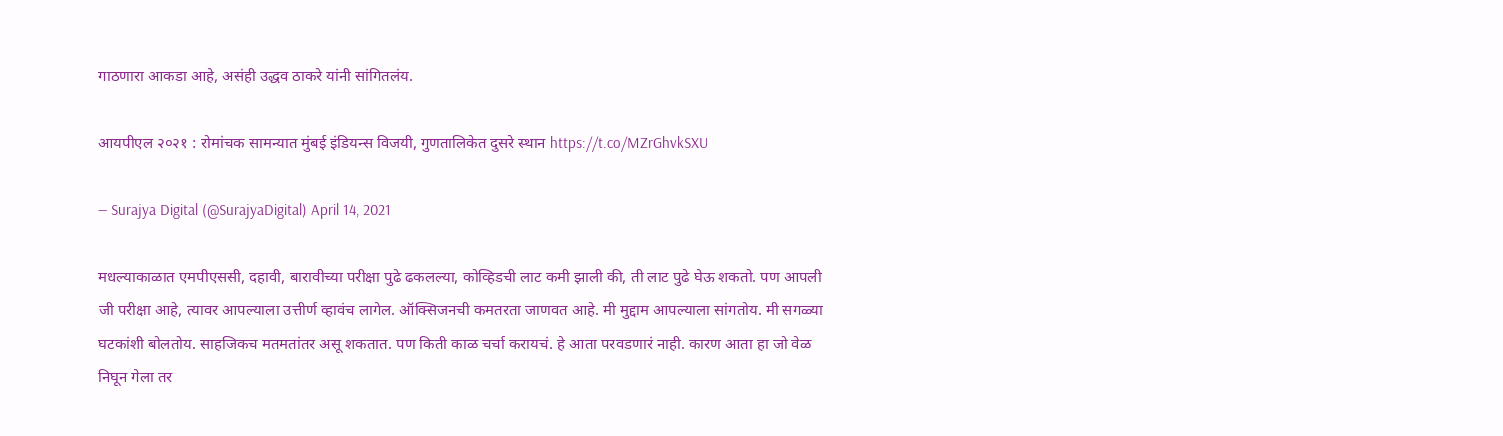गाठणारा आकडा आहे, असंही उद्धव ठाकरे यांनी सांगितलंय.

आयपीएल २०२१ : रोमांचक सामन्यात मुंबई इंडियन्स विजयी, गुणतालिकेत दुसरे स्थान https://t.co/MZrGhvkSXU

— Surajya Digital (@SurajyaDigital) April 14, 2021

मधल्याकाळात एमपीएससी, दहावी, बारावीच्या परीक्षा पुढे ढकलल्या, कोव्हिडची लाट कमी झाली की, ती लाट पुढे घेऊ शकतो. पण आपली जी परीक्षा आहे, त्यावर आपल्याला उत्तीर्ण व्हावंच लागेल. ऑक्सिजनची कमतरता जाणवत आहे. मी मुद्दाम आपल्याला सांगतोय. मी सगळ्या घटकांशी बोलतोय. साहजिकच मतमतांतर असू शकतात. पण किती काळ चर्चा करायचं. हे आता परवडणारं नाही. कारण आता हा जो वेळ निघून गेला तर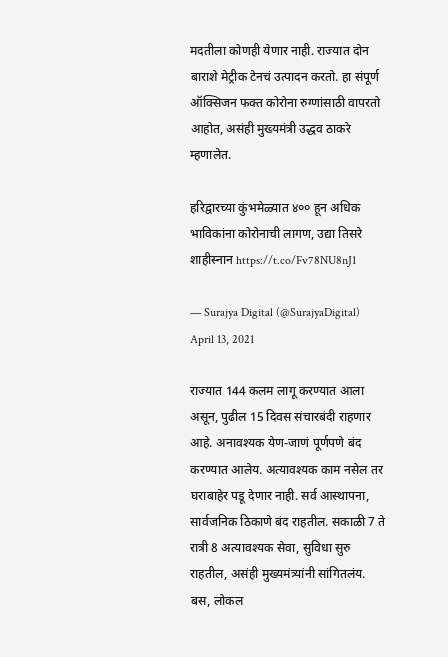मदतीला कोणही येणार नाही. राज्यात दोन बाराशे मेट्रीक टेनचं उत्पादन करतो. हा संपूर्ण ऑक्सिजन फक्त कोरोना रुग्णांसाठी वापरतो आहोत, असंही मुख्यमंत्री उद्धव ठाकरे म्हणालेत.

हरिद्वारच्या कुंभमेळ्यात ४०० हून अधिक भाविकांना कोरोनाची लागण, उद्या तिसरे शाहीस्नान https://t.co/Fv78NU8nJ1

— Surajya Digital (@SurajyaDigital) April 13, 2021

राज्यात 144 कलम लागू करण्यात आला असून, पुढील 15 दिवस संचारबंदी राहणार आहे. अनावश्यक येण-जाणं पूर्णपणे बंद करण्यात आलेय. अत्यावश्यक काम नसेल तर घराबाहेर पडू देणार नाही. सर्व आस्थापना, सार्वजनिक ठिकाणे बंद राहतील. सकाळी 7 ते रात्री 8 अत्यावश्यक सेवा, सुविधा सुरु राहतील, असंही मुख्यमंत्र्यांनी सांगितलंय. बस, लोकल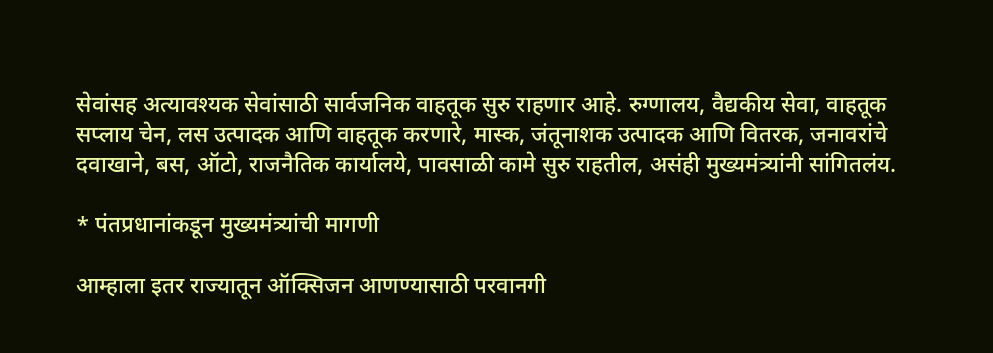सेवांसह अत्यावश्यक सेवांसाठी सार्वजनिक वाहतूक सुरु राहणार आहे. रुग्णालय, वैद्यकीय सेवा, वाहतूक सप्लाय चेन, लस उत्पादक आणि वाहतूक करणारे, मास्क, जंतूनाशक उत्पादक आणि वितरक, जनावरांचे दवाखाने, बस, ऑटो, राजनैतिक कार्यालये, पावसाळी कामे सुरु राहतील, असंही मुख्यमंत्र्यांनी सांगितलंय.

* पंतप्रधानांकडून मुख्यमंत्र्यांची मागणी

आम्हाला इतर राज्यातून ऑक्सिजन आणण्यासाठी परवानगी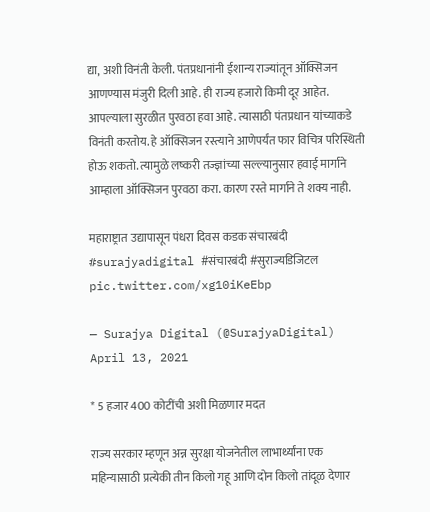द्या, अशी विनंती केली. पंतप्रधानांनी ईशान्य राज्यांतून ऑक्सिजन आणण्यास मंजुरी दिली आहे. ही राज्य हजारो किमी दूर आहेत. आपल्याला सुरळीत पुरवठा हवा आहे. त्यासाठी पंतप्रधान यांच्याकडे विनंती करतोय. हे ऑक्सिजन रस्त्याने आणेपर्यंत फार विचित्र परिस्थिती होऊ शकतो. त्यामुळे लष्करी तज्ज्ञांच्या सल्ल्यानुसार हवाई मार्गाने आम्हाला ऑक्सिजन पुरवठा करा. कारण रस्ते मार्गाने ते शक्य नाही.

महाराष्ट्रात उद्यापासून पंधरा दिवस कडक संचारबंदी #surajyadigital #संचारबंदी #सुराज्यडिजिटल pic.twitter.com/xg10iKeEbp

— Surajya Digital (@SurajyaDigital) April 13, 2021

* 5 हजार 400 कोटींची अशी मिळणार मदत

राज्य सरकार म्हणून अन्न सुरक्षा योजनेतील लाभार्थ्यांना एक महिन्यासाठी प्रत्येकी तीन किलो गहू आणि दोन किलो तांदूळ देणार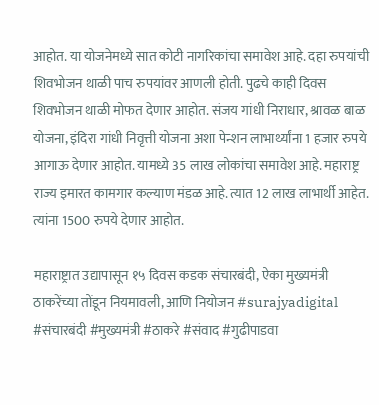आहोत. या योजनेमध्ये सात कोटी नागरिकांचा समावेश आहे. दहा रुपयांची शिवभोजन थाळी पाच रुपयांवर आणली होती. पुढचे काही दिवस शिवभोजन थाळी मोफत देणार आहोत. संजय गांधी निराधार, श्रावळ बाळ योजना, इंदिरा गांधी निवृत्ती योजना अशा पेन्शन लाभार्थ्यांना 1 हजार रुपये आगाऊ देणार आहोत. यामध्ये 35 लाख लोकांचा समावेश आहे. महाराष्ट्र राज्य इमारत कामगार कल्याण मंडळ आहे. त्यात 12 लाख लाभार्थी आहेत. त्यांना 1500 रुपये देणार आहोत.

महाराष्ट्रात उद्यापासून १५ दिवस कडक संचारबंदी, ऐका मुख्यमंत्री ठाकरेंच्या तोंडून नियमावली, आणि नियोजन #surajyadigital #संचारबंदी #मुख्यमंत्री #ठाकरे #संवाद #गुढीपाडवा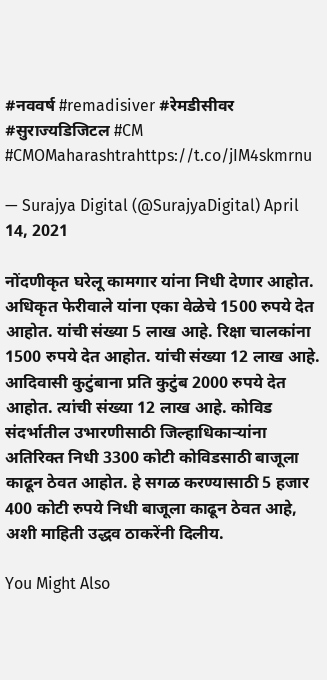#नववर्ष #remadisiver #रेमडीसीवर #सुराज्यडिजिटल #CM #CMOMaharashtrahttps://t.co/jIM4skmrnu

— Surajya Digital (@SurajyaDigital) April 14, 2021

नोंदणीकृत घरेलू कामगार यांना निधी देणार आहोत. अधिकृत फेरीवाले यांना एका वेळेचे 1500 रुपये देत आहोत. यांची संख्या 5 लाख आहे. रिक्षा चालकांना 1500 रुपये देत आहोत. यांची संख्या 12 लाख आहे. आदिवासी कुटुंबाना प्रति कुटुंब 2000 रुपये देत आहोत. त्यांची संख्या 12 लाख आहे. कोविड संदर्भातील उभारणीसाठी जिल्हाधिकाऱ्यांना अतिरिक्त निधी 3300 कोटी कोविडसाठी बाजूला काढून ठेवत आहोत. हे सगळ करण्यासाठी 5 हजार 400 कोटी रुपये निधी बाजूला काढून ठेवत आहे, अशी माहिती उद्धव ठाकरेंनी दिलीय.

You Might Also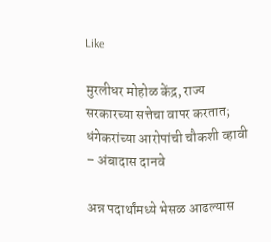Like

मुरलीधर मोहोळ केंद्र, राज्य सरकारच्या सत्तेचा वापर करतात; धंगेकरांच्या आरोपांची चौकशी व्हावी – अंबादास दानवे

अन्न पदार्थांमध्ये भेसळ आढल्यास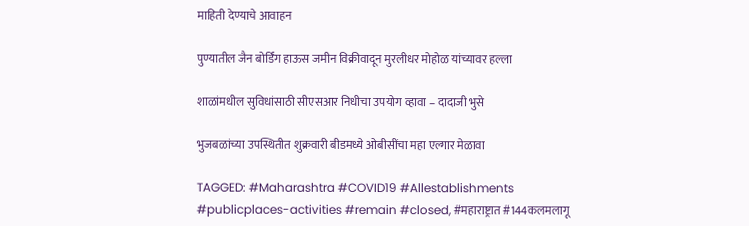माहिती देण्याचे आवाहन

पुण्यातील जैन बोर्डिंग हाऊस जमीन विक्रीवादून मुरलीधर मोहोळ यांच्यावर हल्ला

शाळांमधील सुविधांसाठी सीएसआर निधीचा उपयोग व्हावा – दादाजी भुसे

भुजबळांच्या उपस्थितीत शुक्रवारी बीडमध्ये ओबीसींचा महा एल्गार मेळावा

TAGGED: #Maharashtra #COVID19 #Allestablishments #publicplaces-activities #remain #closed, #महाराष्ट्रात #144कलमलागू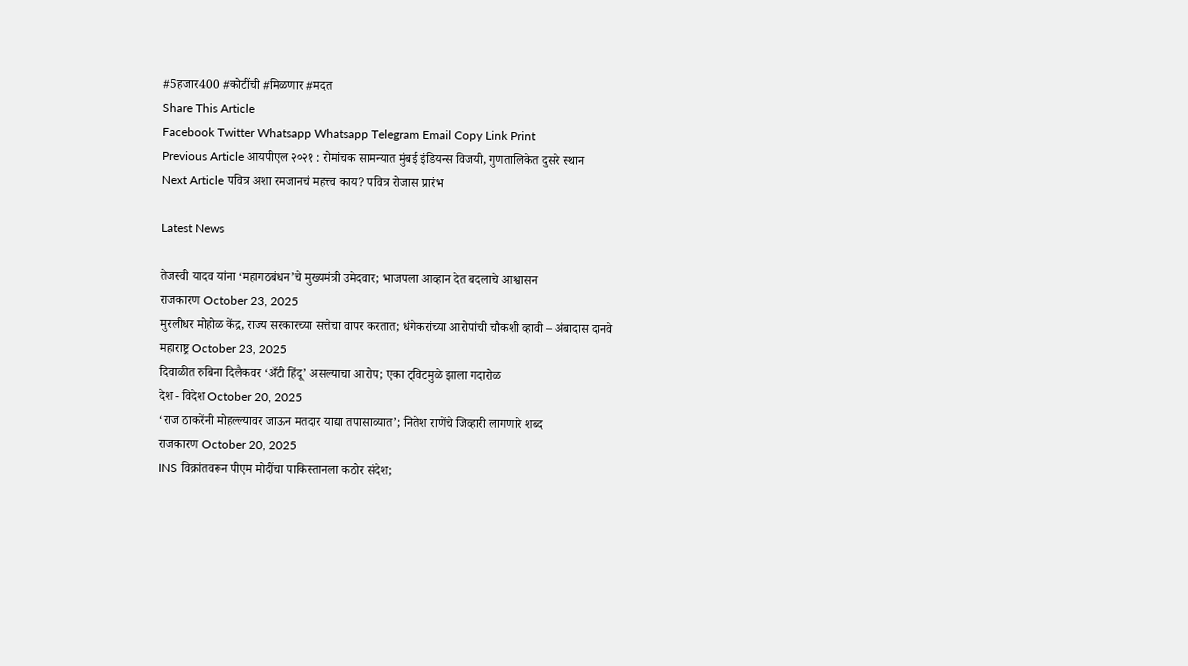#5हजार400 #कोटींची #मिळणार #मदत
Share This Article
Facebook Twitter Whatsapp Whatsapp Telegram Email Copy Link Print
Previous Article आयपीएल २०२१ : रोमांचक सामन्यात मुंबई इंडियन्स विजयी, गुणतालिकेत दुसरे स्थान
Next Article पवित्र अशा रमजानचं महत्त्व काय? पवित्र रोजास प्रारंभ

Latest News

तेजस्वी यादव यांना ‘महागठबंधन’चे मुख्यमंत्री उमेदवार; भाजपला आव्हान देत बदलाचे आश्वासन
राजकारण October 23, 2025
मुरलीधर मोहोळ केंद्र, राज्य सरकारच्या सत्तेचा वापर करतात; धंगेकरांच्या आरोपांची चौकशी व्हावी – अंबादास दानवे
महाराष्ट्र October 23, 2025
दिवाळीत रुबिना दिलैकवर ‘अँटी हिंदू’ असल्याचा आरोप; एका ट्विटमुळे झाला गदारोळ
देश - विदेश October 20, 2025
‘राज ठाकरेंनी मोहल्ल्यावर जाऊन मतदार याद्या तपासाव्यात’; नितेश राणेंचे जिव्हारी लागणारे शब्द
राजकारण October 20, 2025
INS विक्रांतवरून पीएम मोदींचा पाकिस्तानला कठोर संदेश;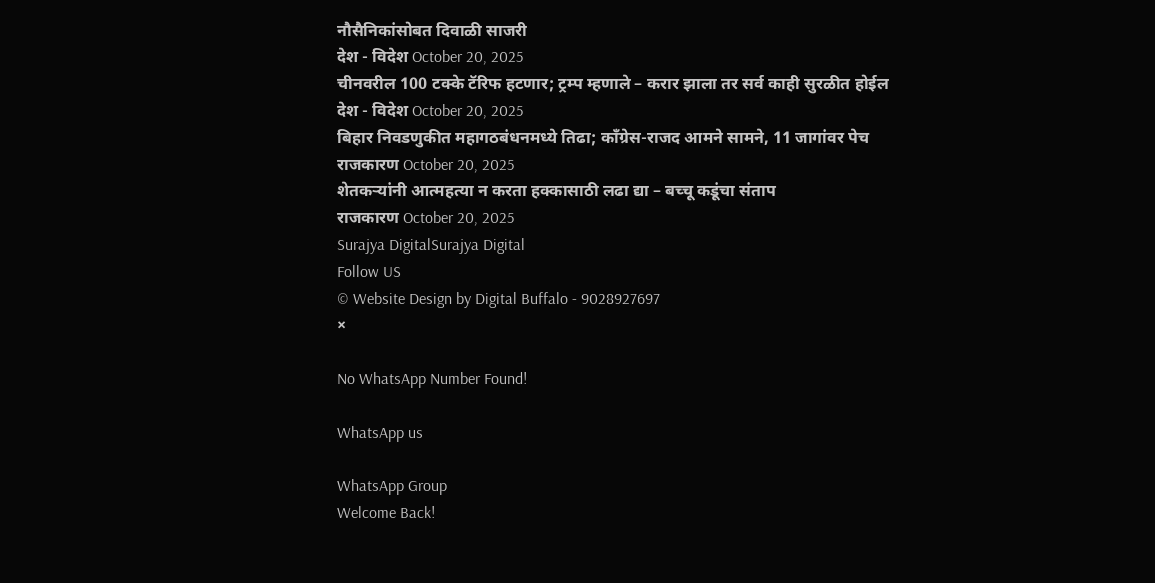नौसैनिकांसोबत दिवाळी साजरी
देश - विदेश October 20, 2025
चीनवरील 100 टक्के टॅरिफ हटणार; ट्रम्प म्हणाले – करार झाला तर सर्व काही सुरळीत होईल
देश - विदेश October 20, 2025
बिहार निवडणुकीत महागठबंधनमध्ये तिढा; काँग्रेस-राजद आमने सामने, 11 जागांवर पेच
राजकारण October 20, 2025
शेतकऱ्यांनी आत्महत्या न करता हक्कासाठी लढा द्या – बच्चू कडूंचा संताप
राजकारण October 20, 2025
Surajya DigitalSurajya Digital
Follow US
© Website Design by Digital Buffalo - 9028927697
×

No WhatsApp Number Found!

WhatsApp us

WhatsApp Group
Welcome Back!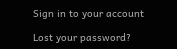Sign in to your account

Lost your password?